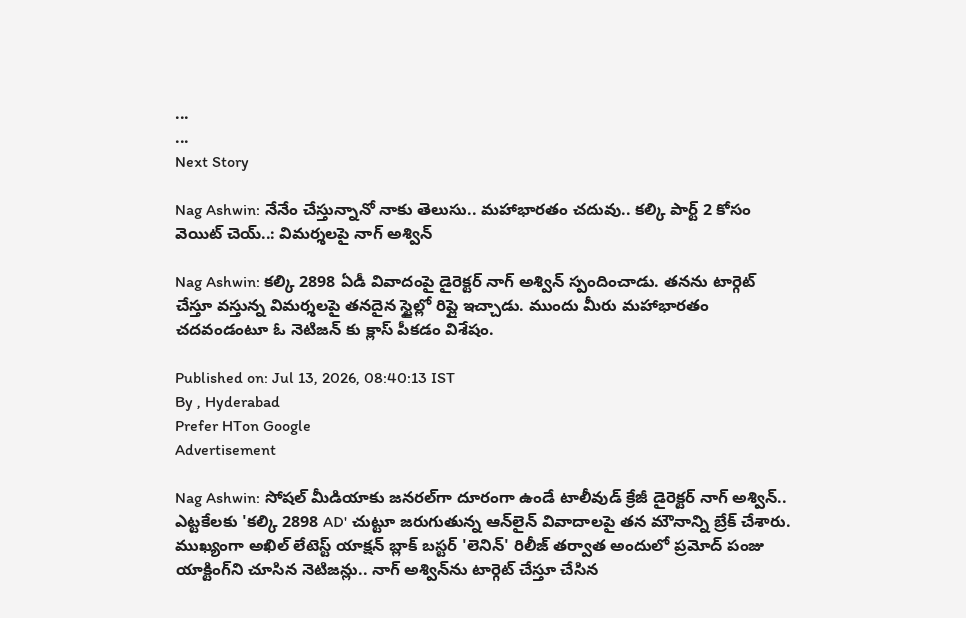...
...
Next Story

Nag Ashwin: నేనేం చేస్తున్నానో నాకు తెలుసు.. మహాభారతం చదువు.. కల్కి పార్ట్ 2 కోసం వెయిట్ చెయ్..: విమర్శలపై నాగ్ అశ్విన్

Nag Ashwin: కల్కి 2898 ఏడీ వివాదంపై డైరెక్టర్ నాగ్ అశ్విన్ స్పందించాడు. తనను టార్గెట్ చేస్తూ వస్తున్న విమర్శలపై తనదైన స్టైల్లో రిప్లై ఇచ్చాడు. ముందు మీరు మహాభారతం చదవండంటూ ఓ నెటిజన్ కు క్లాస్ పీకడం విశేషం.

Published on: Jul 13, 2026, 08:40:13 IST
By , Hyderabad
Prefer HTon Google
Advertisement

Nag Ashwin: సోషల్ మీడియాకు జనరల్‌గా దూరంగా ఉండే టాలీవుడ్ క్రేజీ డైరెక్టర్ నాగ్ అశ్విన్.. ఎట్టకేలకు 'కల్కి 2898 AD' చుట్టూ జరుగుతున్న ఆన్‌లైన్ వివాదాలపై తన మౌనాన్ని బ్రేక్ చేశారు. ముఖ్యంగా అఖిల్ లేటెస్ట్ యాక్షన్ బ్లాక్ బస్టర్ 'లెనిన్' రిలీజ్ తర్వాత అందులో ప్రమోద్ పంజు యాక్టింగ్‌ని చూసిన నెటిజన్లు.. నాగ్ అశ్విన్‌ను టార్గెట్ చేస్తూ చేసిన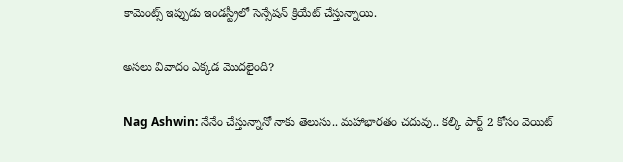కామెంట్స్ ఇప్పుడు ఇండస్ట్రీలో సెన్సేషన్ క్రియేట్ చేస్తున్నాయి.

అసలు వివాదం ఎక్కడ మొదలైంది?

Nag Ashwin: నేనేం చేస్తున్నానో నాకు తెలుసు.. మహాభారతం చదువు.. కల్కి పార్ట్ 2 కోసం వెయిట్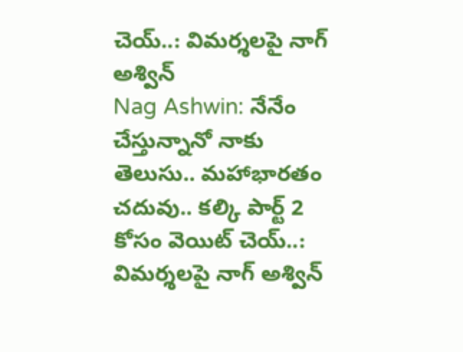చెయ్..: విమర్శలపై నాగ్ అశ్విన్
Nag Ashwin: నేనేం చేస్తున్నానో నాకు తెలుసు.. మహాభారతం చదువు.. కల్కి పార్ట్ 2 కోసం వెయిట్ చెయ్..: విమర్శలపై నాగ్ అశ్విన్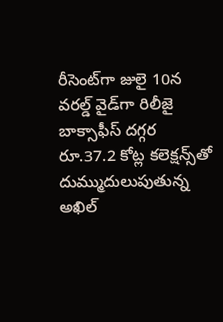రీసెంట్‌గా జులై 10న వరల్డ్ వైడ్‌గా రిలీజై బాక్సాఫీస్ దగ్గర రూ.37.2 కోట్ల కలెక్షన్స్‌తో దుమ్ముదులుపుతున్న అఖిల్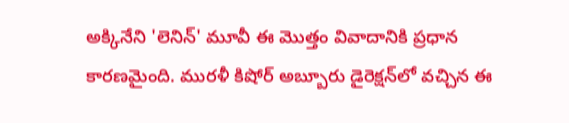అక్కినేని 'లెనిన్' మూవీ ఈ మొత్తం వివాదానికి ప్రధాన కారణమైంది. మురళీ కిషోర్ అబ్బూరు డైరెక్షన్‌లో వచ్చిన ఈ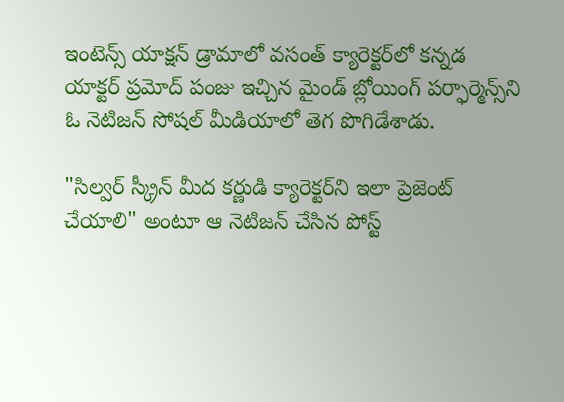ఇంటెన్స్ యాక్షన్ డ్రామాలో వసంత్ క్యారెక్టర్‌లో కన్నడ యాక్టర్ ప్రమోద్ పంజు ఇచ్చిన మైండ్ బ్లోయింగ్ పర్ఫార్మెన్స్‌ని ఓ నెటిజన్ సోషల్ మీడియాలో తెగ పొగిడేశాడు.

"సిల్వర్ స్క్రీన్ మీద కర్ణుడి క్యారెక్టర్‌ని ఇలా ప్రెజెంట్ చేయాలి" అంటూ ఆ నెటిజన్ చేసిన పోస్ట్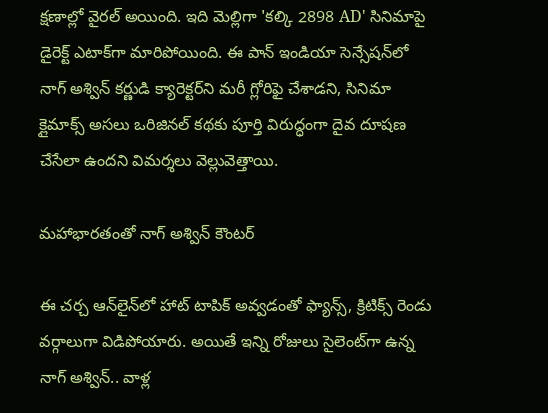క్షణాల్లో వైరల్ అయింది. ఇది మెల్లిగా 'కల్కి 2898 AD' సినిమాపై డైరెక్ట్ ఎటాక్‌గా మారిపోయింది. ఈ పాన్ ఇండియా సెన్సేషన్‌లో నాగ్ అశ్విన్ కర్ణుడి క్యారెక్టర్‌ని మరీ గ్లోరిఫై చేశాడని, సినిమా క్లైమాక్స్ అసలు ఒరిజినల్ కథకు పూర్తి విరుద్ధంగా దైవ దూషణ చేసేలా ఉందని విమర్శలు వెల్లువెత్తాయి.

మహాభారతంతో నాగ్ అశ్విన్ కౌంటర్

ఈ చర్చ ఆన్‌లైన్‌లో హాట్ టాపిక్ అవ్వడంతో ఫ్యాన్స్, క్రిటిక్స్ రెండు వర్గాలుగా విడిపోయారు. అయితే ఇన్ని రోజులు సైలెంట్‌గా ఉన్న నాగ్ అశ్విన్.. వాళ్ల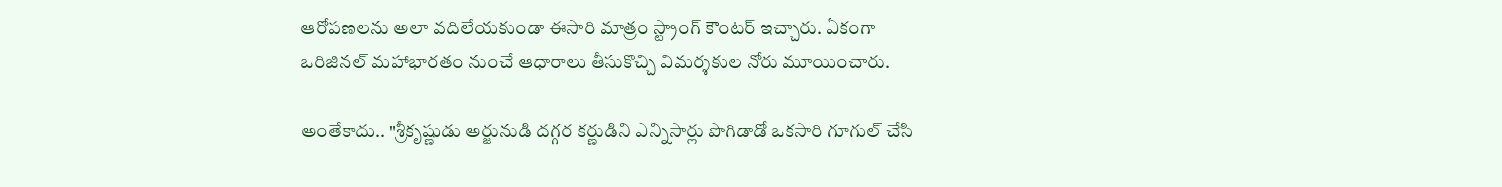ఆరోపణలను అలా వదిలేయకుండా ఈసారి మాత్రం స్ట్రాంగ్ కౌంటర్ ఇచ్చారు. ఏకంగా ఒరిజినల్ మహాభారతం నుంచే ఆధారాలు తీసుకొచ్చి విమర్శకుల నోరు మూయించారు.

అంతేకాదు.. "శ్రీకృష్ణుడు అర్జునుడి దగ్గర కర్ణుడిని ఎన్నిసార్లు పొగిడాడో ఒకసారి గూగుల్ చేసి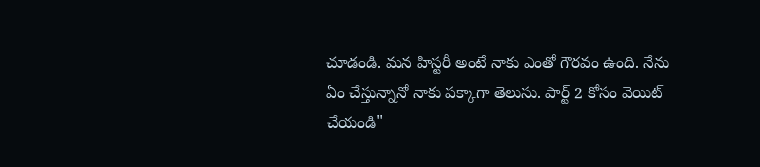చూడండి. మన హిస్టరీ అంటే నాకు ఎంతో గౌరవం ఉంది. నేను ఏం చేస్తున్నానో నాకు పక్కాగా తెలుసు. పార్ట్ 2 కోసం వెయిట్ చేయండి"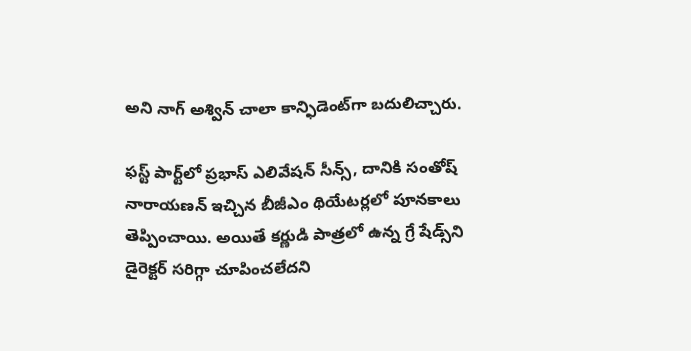అని నాగ్ అశ్విన్ చాలా కాన్ఫిడెంట్‌గా బదులిచ్చారు.

ఫస్ట్ పార్ట్‌లో ప్రభాస్ ఎలివేషన్ సీన్స్, దానికి సంతోష్ నారాయణన్ ఇచ్చిన బీజీఎం థియేటర్లలో పూనకాలు తెప్పించాయి. అయితే కర్ణుడి పాత్రలో ఉన్న గ్రే షేడ్స్‌ని డైరెక్టర్ సరిగ్గా చూపించలేదని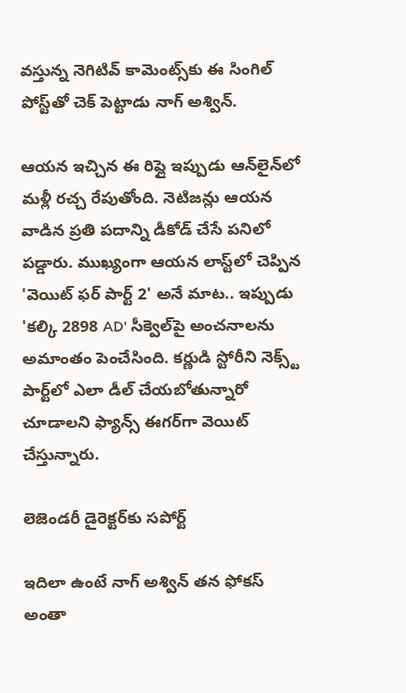వస్తున్న నెగిటివ్ కామెంట్స్‌కు ఈ సింగిల్ పోస్ట్‌తో చెక్ పెట్టాడు నాగ్ అశ్విన్.

ఆయన ఇచ్చిన ఈ రిప్లై ఇప్పుడు ఆన్‌లైన్‌లో మళ్లీ రచ్చ రేపుతోంది. నెటిజన్లు ఆయన వాడిన ప్రతి పదాన్ని డీకోడ్ చేసే పనిలో పడ్డారు. ముఖ్యంగా ఆయన లాస్ట్‌లో చెప్పిన 'వెయిట్ ఫర్ పార్ట్ 2' అనే మాట.. ఇప్పుడు 'కల్కి 2898 AD' సీక్వెల్‌పై అంచనాలను అమాంతం పెంచేసింది. కర్ణుడి స్టోరీని నెక్స్ట్ పార్ట్‌లో ఎలా డీల్ చేయబోతున్నారో చూడాలని ఫ్యాన్స్ ఈగర్‌గా వెయిట్ చేస్తున్నారు.

లెజెండరీ డైరెక్టర్‌కు సపోర్ట్

ఇదిలా ఉంటే నాగ్ అశ్విన్ తన ఫోకస్ అంతా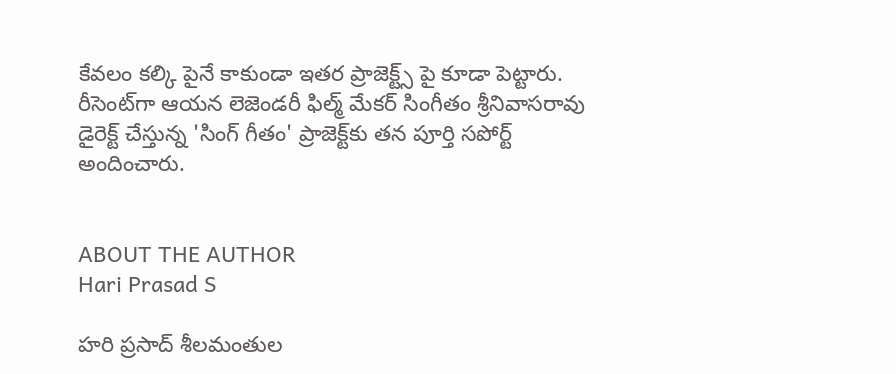కేవలం కల్కి పైనే కాకుండా ఇతర ప్రాజెక్ట్స్ పై కూడా పెట్టారు. రీసెంట్‌గా ఆయన లెజెండరీ ఫిల్మ్ మేకర్ సింగీతం శ్రీనివాసరావు డైరెక్ట్ చేస్తున్న 'సింగ్ గీతం' ప్రాజెక్ట్‌కు తన పూర్తి సపోర్ట్ అందించారు.


ABOUT THE AUTHOR
Hari Prasad S

హరి ప్రసాద్ శీలమంతుల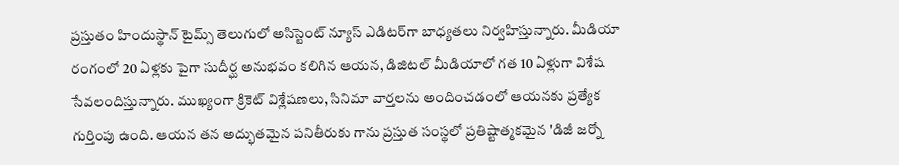ప్రస్తుతం హిందుస్థాన్ టైమ్స్ తెలుగులో అసిస్టెంట్ న్యూస్ ఎడిటర్‌గా బాధ్యతలు నిర్వహిస్తున్నారు. మీడియా రంగంలో 20 ఏళ్లకు పైగా సుదీర్ఘ అనుభవం కలిగిన ఆయన, డిజిటల్ మీడియాలో గత 10 ఏళ్లుగా విశేష సేవలందిస్తున్నారు. ముఖ్యంగా క్రికెట్ విశ్లేషణలు, సినిమా వార్తలను అందించడంలో ఆయనకు ప్రత్యేక గుర్తింపు ఉంది. ఆయన తన అద్భుతమైన పనితీరుకు గాను ప్రస్తుత సంస్థలో ప్రతిష్టాత్మకమైన 'డిజీ జర్నో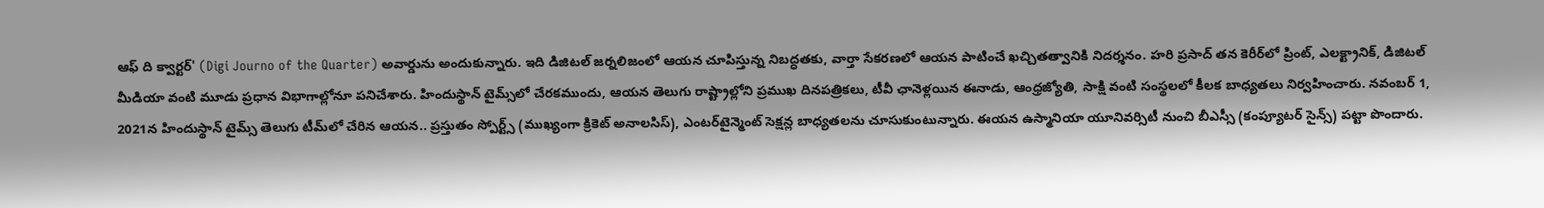ఆఫ్ ది క్వార్టర్' (Digi Journo of the Quarter) అవార్డును అందుకున్నారు. ఇది డిజిటల్ జర్నలిజంలో ఆయన చూపిస్తున్న నిబద్ధతకు, వార్తా సేకరణలో ఆయన పాటించే ఖచ్చితత్వానికి నిదర్శనం. హరి ప్రసాద్ తన కెరీర్‌లో ప్రింట్, ఎలక్ట్రానిక్, డిజిటల్ మీడియా వంటి మూడు ప్రధాన విభాగాల్లోనూ పనిచేశారు. హిందుస్థాన్ టైమ్స్‌లో చేరకముందు, ఆయన తెలుగు రాష్ట్రాల్లోని ప్రముఖ దినపత్రికలు, టీవీ ఛానెళ్లయిన ఈనాడు, ఆంధ్రజ్యోతి, సాక్షి వంటి సంస్థలలో కీలక బాధ్యతలు నిర్వహించారు. నవంబర్ 1, 2021న హిందుస్థాన్ టైమ్స్ తెలుగు టీమ్‌లో చేరిన ఆయన.. ప్రస్తుతం స్పోర్ట్స్ (ముఖ్యంగా క్రికెట్ అనాలసిస్), ఎంటర్‌టైన్మెంట్ సెక్షన్ల బాధ్యతలను చూసుకుంటున్నారు. ఈయన ఉస్మానియా యూనివర్సిటీ నుంచి బీఎస్సీ (కంప్యూటర్ సైన్స్) పట్టా పొందారు.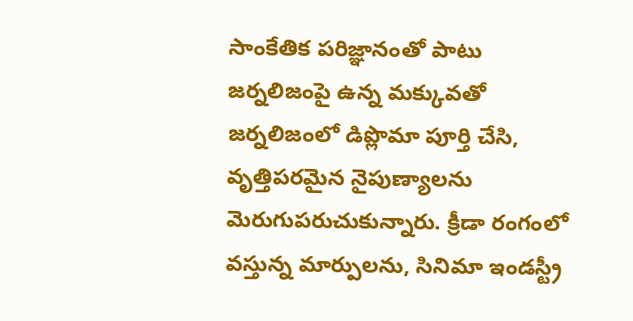సాంకేతిక పరిజ్ఞానంతో పాటు జర్నలిజంపై ఉన్న మక్కువతో జర్నలిజంలో డిప్లొమా పూర్తి చేసి, వృత్తిపరమైన నైపుణ్యాలను మెరుగుపరుచుకున్నారు. క్రీడా రంగంలో వస్తున్న మార్పులను, సినిమా ఇండస్ట్రీ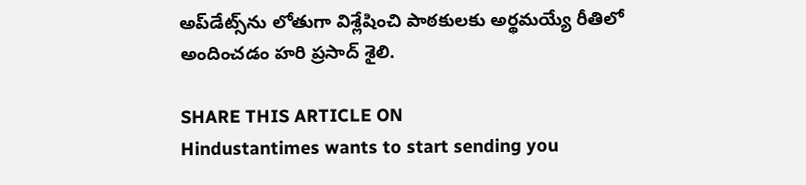అప్‌డేట్స్‌ను లోతుగా విశ్లేషించి పాఠకులకు అర్థమయ్యే రీతిలో అందించడం హరి ప్రసాద్ శైలి.

SHARE THIS ARTICLE ON
Hindustantimes wants to start sending you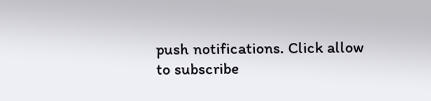push notifications. Click allow to subscribe